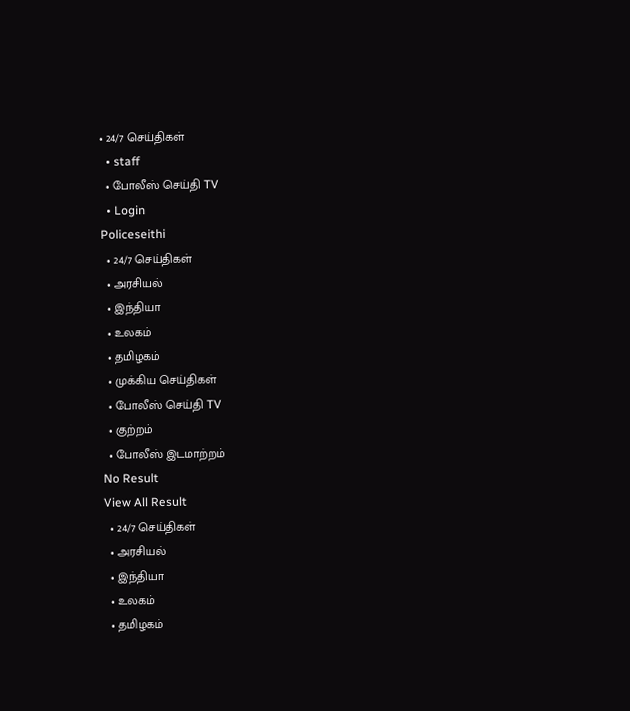• 24/7 செய்திகள்
  • staff
  • போலீஸ் செய்தி TV
  • Login
Policeseithi
  • 24/7 செய்திகள்
  • அரசியல்
  • இந்தியா
  • உலகம்
  • தமிழகம்
  • முக்கிய செய்திகள்
  • போலீஸ் செய்தி TV
  • குற்றம்
  • போலீஸ் இடமாற்றம்
No Result
View All Result
  • 24/7 செய்திகள்
  • அரசியல்
  • இந்தியா
  • உலகம்
  • தமிழகம்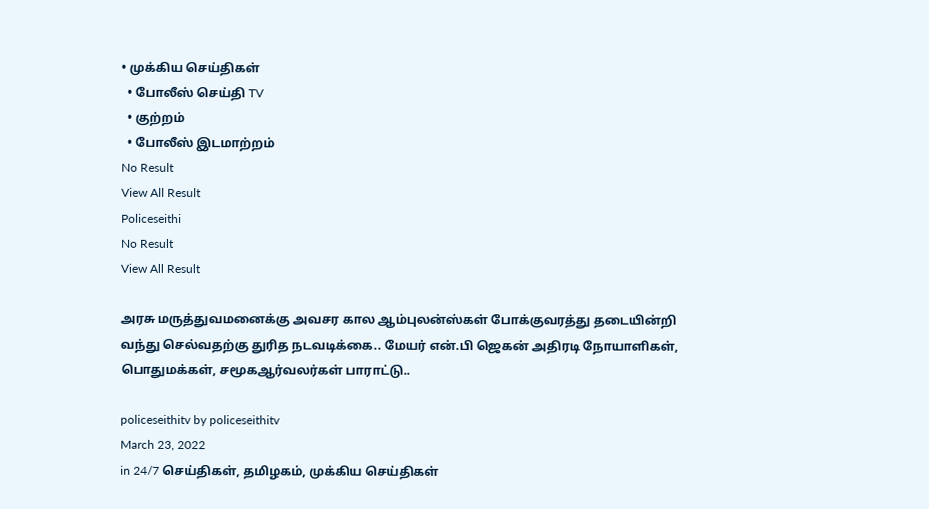• முக்கிய செய்திகள்
  • போலீஸ் செய்தி TV
  • குற்றம்
  • போலீஸ் இடமாற்றம்
No Result
View All Result
Policeseithi
No Result
View All Result

அரசு மருத்துவமனைக்கு அவசர கால ஆம்புலன்ஸ்கள் போக்குவரத்து தடையின்றி வந்து செல்வதற்கு துரித நடவடிக்கை.. மேயர் என்.பி ஜெகன் அதிரடி நோயாளிகள், பொதுமக்கள், சமூகஆர்வலர்கள் பாராட்டு..

policeseithitv by policeseithitv
March 23, 2022
in 24/7 செய்திகள், தமிழகம், முக்கிய செய்திகள்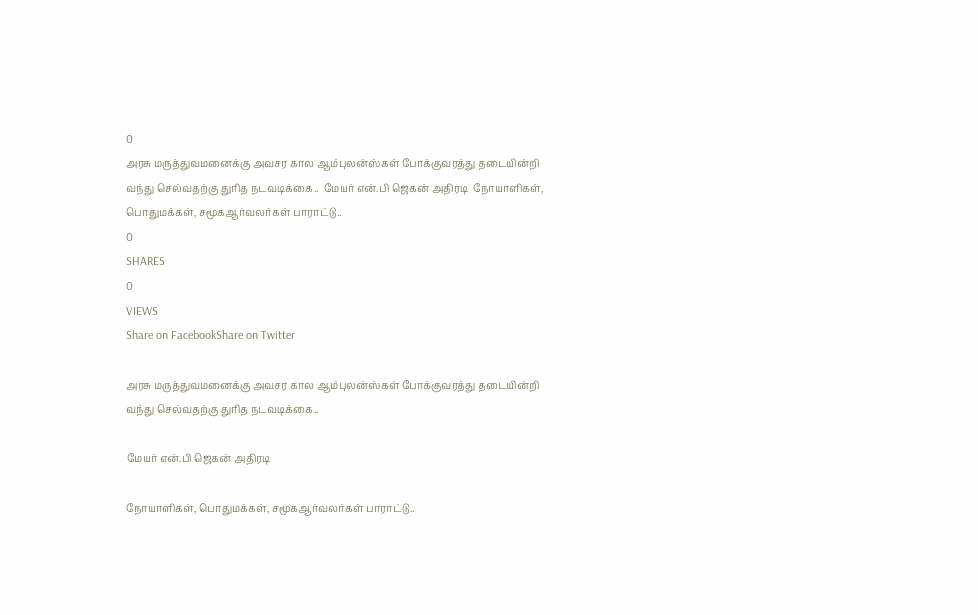0
அரசு மருத்துவமனைக்கு அவசர கால ஆம்புலன்ஸ்கள் போக்குவரத்து தடையின்றி வந்து செல்வதற்கு துரித நடவடிக்கை..  மேயர் என்.பி ஜெகன் அதிரடி  நோயாளிகள், பொதுமக்கள், சமூகஆர்வலர்கள் பாராட்டு..
0
SHARES
0
VIEWS
Share on FacebookShare on Twitter

அரசு மருத்துவமனைக்கு அவசர கால ஆம்புலன்ஸ்கள் போக்குவரத்து தடையின்றி வந்து செல்வதற்கு துரித நடவடிக்கை..

மேயர் என்.பி ஜெகன் அதிரடி

நோயாளிகள், பொதுமக்கள், சமூகஆர்வலர்கள் பாராட்டு..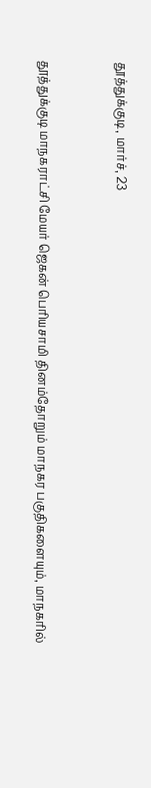தூத்துக்குடி, மார்ச், 23



தூத்துக்குடி மாநகராட்சி மேயர் ஜெகன் பெரியசாமி தினம்தோறும் மாநகர பகுதிகளையும், மாநகரில்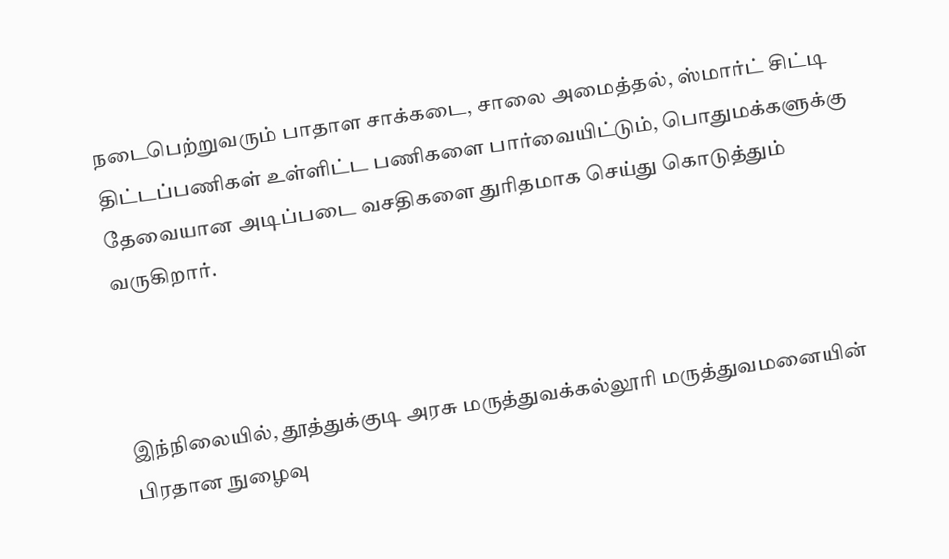நடைபெற்றுவரும் பாதாள சாக்கடை, சாலை அமைத்தல், ஸ்மார்ட் சிட்டி திட்டப்பணிகள் உள்ளிட்ட பணிகளை பார்வையிட்டும், பொதுமக்களுக்கு தேவையான அடிப்படை வசதிகளை துரிதமாக செய்து கொடுத்தும் வருகிறார்.



இந்நிலையில், தூத்துக்குடி அரசு மருத்துவக்கல்லூரி மருத்துவமனையின் பிரதான நுழைவு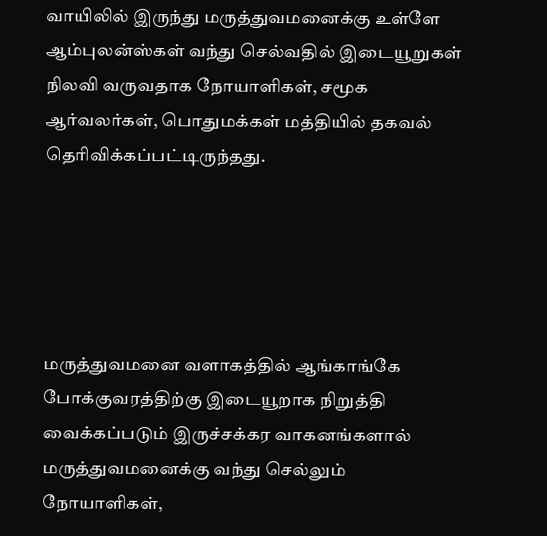வாயிலில் இருந்து மருத்துவமனைக்கு உள்ளே ஆம்புலன்ஸ்கள் வந்து செல்வதில் இடையூறுகள் நிலவி வருவதாக நோயாளிகள், சமூக ஆர்வலர்கள், பொதுமக்கள் மத்தியில் தகவல் தெரிவிக்கப்பட்டிருந்தது.





மருத்துவமனை வளாகத்தில் ஆங்காங்கே போக்குவரத்திற்கு இடையூறாக நிறுத்தி வைக்கப்படும் இருச்சக்கர வாகனங்களால் மருத்துவமனைக்கு வந்து செல்லும் நோயாளிகள்,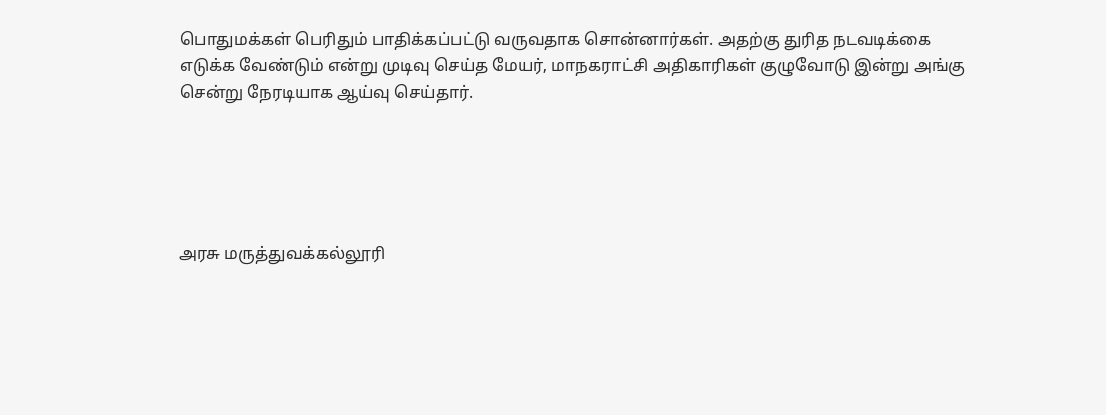பொதுமக்கள் பெரிதும் பாதிக்கப்பட்டு வருவதாக சொன்னார்கள். அதற்கு துரித நடவடிக்கை எடுக்க வேண்டும் என்று முடிவு செய்த மேயர், மாநகராட்சி அதிகாரிகள் குழுவோடு இன்று அங்கு சென்று நேரடியாக ஆய்வு செய்தார்.





அரசு மருத்துவக்கல்லூரி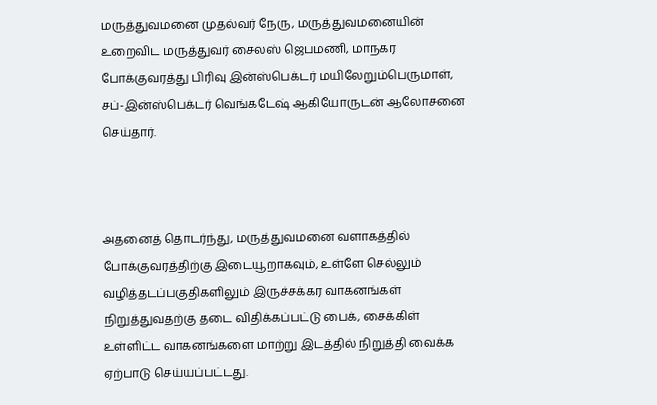மருத்துவமனை முதல்வர் நேரு, மருத்துவமனையின் உறைவிட மருத்துவர் சைலஸ் ஜெபமணி, மாநகர போக்குவரத்து பிரிவு இன்ஸ்பெக்டர் மயிலேறும்பெருமாள், சப்-இன்ஸ்பெக்டர் வெங்கடேஷ் ஆகியோருடன் ஆலோசனை செய்தார்.



அதனைத் தொடர்ந்து, மருத்துவமனை வளாகத்தில் போக்குவரத்திற்கு இடையூறாகவும், உள்ளே செல்லும் வழித்தடப்பகுதிகளிலும் இருச்சக்கர வாகனங்கள் நிறுத்துவதற்கு தடை விதிக்கப்பட்டு பைக், சைக்கிள் உள்ளிட்ட வாகனங்களை மாற்று இடத்தில் நிறுத்தி வைக்க ஏற்பாடு செய்யப்பட்டது.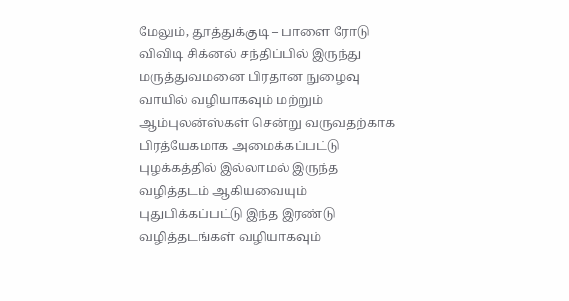மேலும், தூத்துக்குடி – பாளை ரோடு விவிடி சிக்னல் சந்திப்பில் இருந்து மருத்துவமனை பிரதான நுழைவு வாயில் வழியாகவும் மற்றும் ஆம்புலன்ஸ்கள் சென்று வருவதற்காக பிரத்யேகமாக அமைக்கப்பட்டு புழக்கத்தில் இல்லாமல் இருந்த வழித்தடம் ஆகியவையும் புதுபிக்கப்பட்டு இந்த இரண்டு வழித்தடங்கள் வழியாகவும்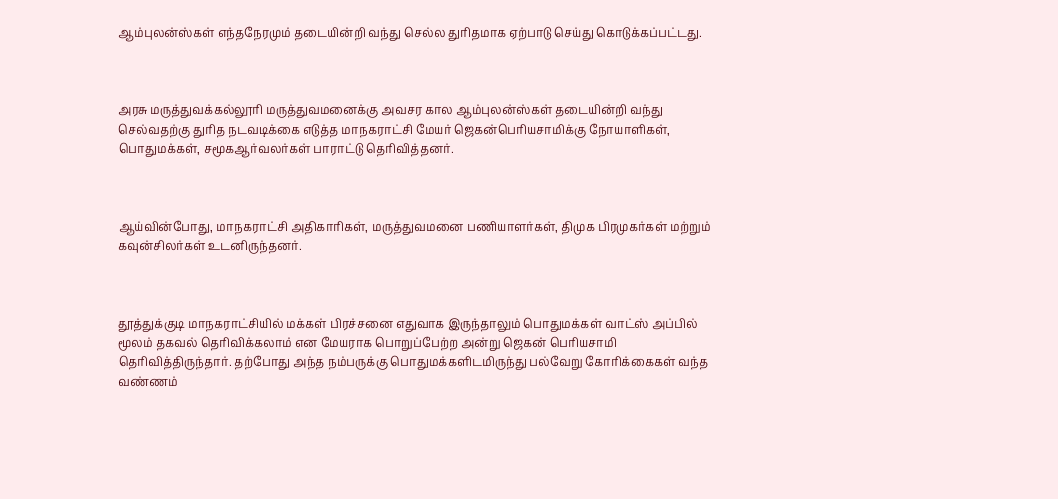ஆம்புலன்ஸ்கள் எந்தநேரமும் தடையின்றி வந்து செல்ல துரிதமாக ஏற்பாடு செய்து கொடுக்கப்பட்டது.



அரசு மருத்துவக்கல்லூரி மருத்துவமனைக்கு அவசர கால ஆம்புலன்ஸ்கள் தடையின்றி வந்து செல்வதற்கு துரித நடவடிக்கை எடுத்த மாநகராட்சி மேயர் ஜெகன்பெரியசாமிக்கு நோயாளிகள், பொதுமக்கள், சமூகஆர்வலர்கள் பாராட்டு தெரிவித்தனர்.



ஆய்வின்போது, மாநகராட்சி அதிகாரிகள், மருத்துவமனை பணியாளர்கள், திமுக பிரமுகர்கள் மற்றும் கவுன்சிலர்கள் உடனிருந்தனர்.



தூத்துக்குடி மாநகராட்சியில் மக்கள் பிரச்சனை எதுவாக இருந்தாலும் பொதுமக்கள் வாட்ஸ் அப்பில் மூலம் தகவல் தெரிவிக்கலாம் என மேயராக பொறுப்பேற்ற அன்று ஜெகன் பெரியசாமி தெரிவித்திருந்தார். தற்போது அந்த நம்பருக்கு பொதுமக்களிடமிருந்து பல்வேறு கோரிக்கைகள் வந்த வண்ணம்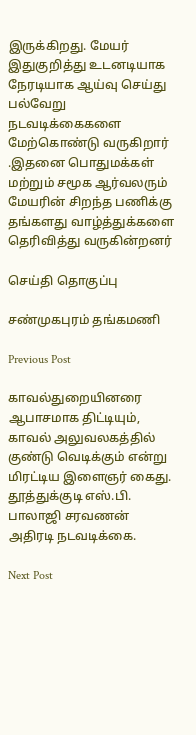இருக்கிறது. மேயர் இதுகுறித்து உடனடியாக நேரடியாக ஆய்வு செய்து பல்வேறு நடவடிக்கைகளை மேற்கொண்டு வருகிறார் .இதனை பொதுமக்கள் மற்றும் சமூக ஆர்வலரும் மேயரின் சிறந்த பணிக்கு தங்களது வாழ்த்துக்களை தெரிவித்து வருகின்றனர்

செய்தி தொகுப்பு

சண்முகபுரம் தங்கமணி

Previous Post

காவல்துறையினரை ஆபாசமாக திட்டியும், காவல் அலுவலகத்தில் குண்டு வெடிக்கும் என்று மிரட்டிய இளைஞர் கைது.  தூத்துக்குடி எஸ்.பி. பாலாஜி சரவணன் அதிரடி நடவடிக்கை.

Next Post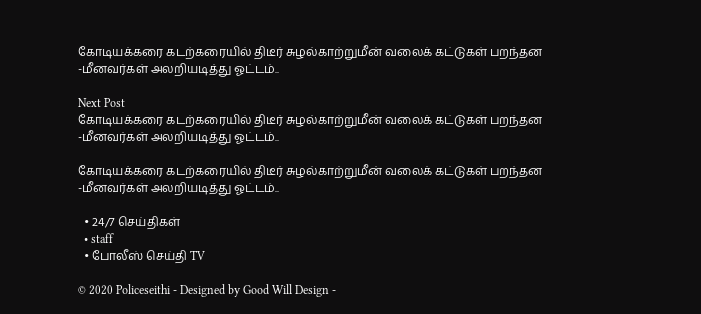கோடியக்கரை கடற்கரையில் திடீர் சுழல்காற்றுமீன் வலைக் கட்டுகள் பறந்தன -மீனவர்கள் அலறியடித்து ஓட்டம்..

Next Post
கோடியக்கரை கடற்கரையில் திடீர் சுழல்காற்றுமீன் வலைக் கட்டுகள் பறந்தன -மீனவர்கள் அலறியடித்து ஓட்டம்..

கோடியக்கரை கடற்கரையில் திடீர் சுழல்காற்றுமீன் வலைக் கட்டுகள் பறந்தன -மீனவர்கள் அலறியடித்து ஓட்டம்..

  • 24/7 செய்திகள்
  • staff
  • போலீஸ் செய்தி TV

© 2020 Policeseithi - Designed by Good Will Design -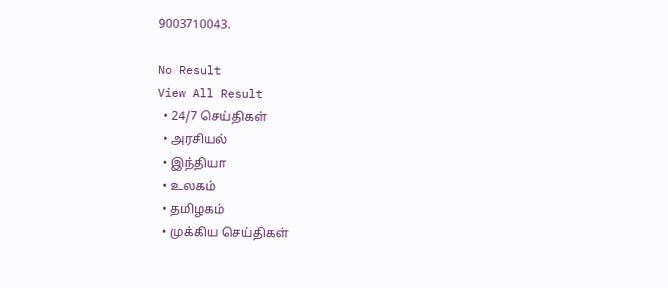9003710043.

No Result
View All Result
  • 24/7 செய்திகள்
  • அரசியல்
  • இந்தியா
  • உலகம்
  • தமிழகம்
  • முக்கிய செய்திகள்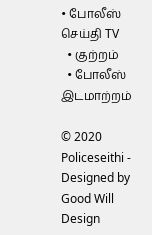• போலீஸ் செய்தி TV
  • குற்றம்
  • போலீஸ் இடமாற்றம்

© 2020 Policeseithi - Designed by Good Will Design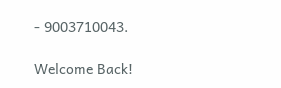- 9003710043.

Welcome Back!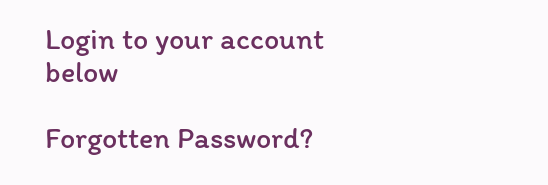Login to your account below

Forgotten Password?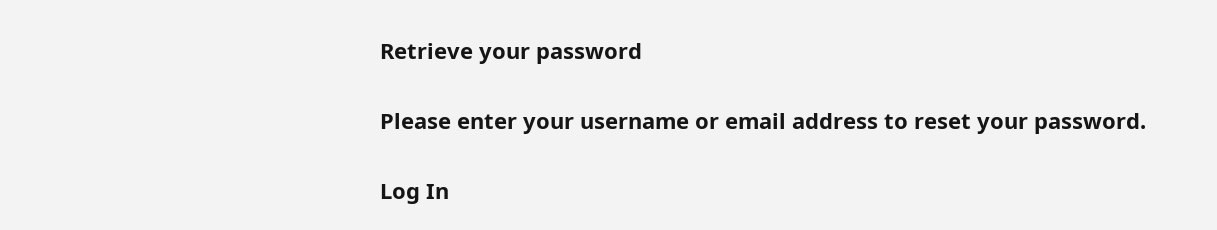Retrieve your password

Please enter your username or email address to reset your password.

Log In